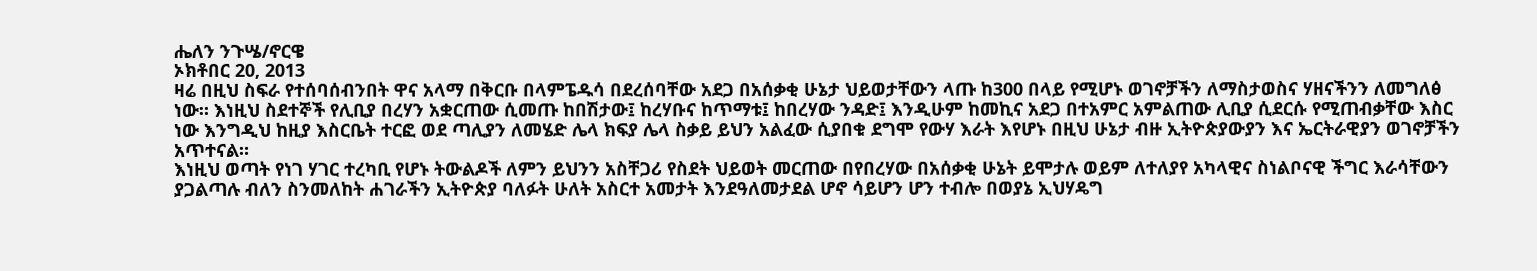ሔለን ንጉሤ/ኖርዌ
ኦክቶበር 20, 2013
ዛሬ በዚህ ስፍራ የተሰባሰብንበት ዋና አላማ በቅርቡ በላምፔዱሳ በደረሰባቸው አደጋ በአሰቃቂ ሁኔታ ህይወታቸውን ላጡ ከ300 በላይ የሚሆኑ ወገኖቻችን ለማስታወስና ሃዘናችንን ለመግለፅ ነው። እነዚህ ስደተኞች የሊቢያ በረሃን አቋርጠው ሲመጡ ከበሽታው፤ ከረሃቡና ከጥማቱ፤ ከበረሃው ንዳድ፤ እንዲሁም ከመኪና አደጋ በተአምር አምልጠው ሊቢያ ሲደርሱ የሚጠብቃቸው እስር ነው እንግዲህ ከዚያ እስርቤት ተርፎ ወደ ጣሊያን ለመሄድ ሌላ ክፍያ ሌላ ስቃይ ይህን አልፈው ሲያበቁ ደግሞ የውሃ እራት እየሆኑ በዚህ ሁኔታ ብዙ ኢትዮጵያውያን እና ኤርትራዊያን ወገኖቻችን አጥተናል።
እነዚህ ወጣት የነገ ሃገር ተረካቢ የሆኑ ትውልዶች ለምን ይህንን አስቸጋሪ የስደት ህይወት መርጠው በየበረሃው በአሰቃቂ ሁኔት ይሞታሉ ወይም ለተለያየ አካላዊና ስነልቦናዊ ችግር እራሳቸውን ያጋልጣሉ ብለን ስንመለከት ሐገራችን ኢትዮጵያ ባለፉት ሁለት አስርተ አመታት እንደዓለመታደል ሆኖ ሳይሆን ሆን ተብሎ በወያኔ ኢህሃዴግ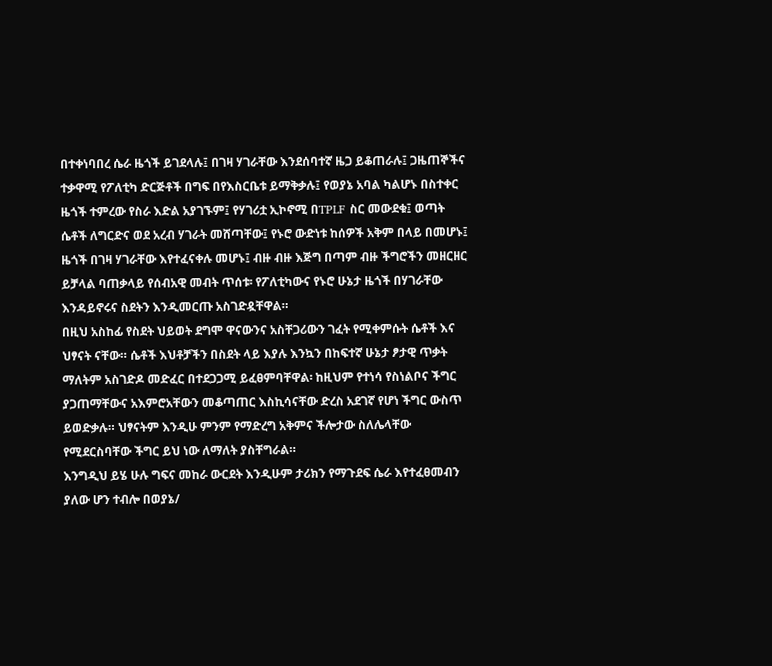በተቀነባበረ ሴራ ዜጎች ይገደላሉ፤ በገዛ ሃገራቸው እንደሰባተኛ ዜጋ ይቆጠራሉ፤ ጋዜጠኞችና ተቃዋሚ የፖለቲካ ድርጅቶች በግፍ በየእስርቤቱ ይማቅቃሉ፤ የወያኔ አባል ካልሆኑ በስተቀር ዜጎች ተምረው የስራ እድል አያገኙም፤ የሃገሪቷ ኢኮኖሚ በTPLF ስር መውደቁ፤ ወጣት ሴቶች ለግርድና ወደ አረብ ሃገራት መሸጣቸው፤ የኑሮ ውድነቱ ከሰዎች አቅም በላይ በመሆኑ፤ ዜጎች በገዛ ሃገራቸው እየተፈናቀሉ መሆኑ፤ ብዙ ብዙ እጅግ በጣም ብዙ ችግሮችን መዘርዘር ይቻላል ባጠቃላይ የሰብአዊ መብት ጥሰቱ፡ የፖለቲካውና የኑሮ ሁኔታ ዜጎች በሃገራቸው እንዳይኖሩና ስደትን እንዲመርጡ አስገድዷቸዋል።
በዚህ አስከፊ የስደት ህይወት ደግሞ ዋናውንና አስቸጋሪውን ገፈት የሚቀምሱት ሴቶች እና ህፃናት ናቸው። ሴቶች እህቶቻችን በስደት ላይ እያሉ እንኳን በከፍተኛ ሁኔታ ፆታዊ ጥቃት ማለትም አስገድዶ መድፈር በተደጋጋሚ ይፈፀምባቸዋል፡ ከዚህም የተነሳ የስነልቦና ችግር ያጋጠማቸውና አእምሮአቸውን መቆጣጠር እስኪሳናቸው ድረስ አደገኛ የሆነ ችግር ውስጥ ይወድቃሉ። ህፃናትም እንዲሁ ምንም የማድረግ አቅምና ችሎታው ስለሌላቸው የሚደርስባቸው ችግር ይህ ነው ለማለት ያስቸግራል።
እንግዲህ ይሄ ሁሉ ግፍና መከራ ውርደት እንዲሁም ታሪክን የማጉደፍ ሴራ እየተፈፀመብን ያለው ሆን ተብሎ በወያኔ/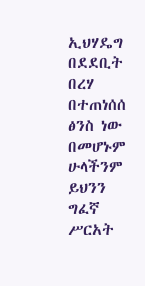ኢህሃዴግ በደደቢት በረሃ በተጠነሰሰ ፅንስ ነው በመሆኑም ሁላችንም ይህንን ግፈኛ ሥርአት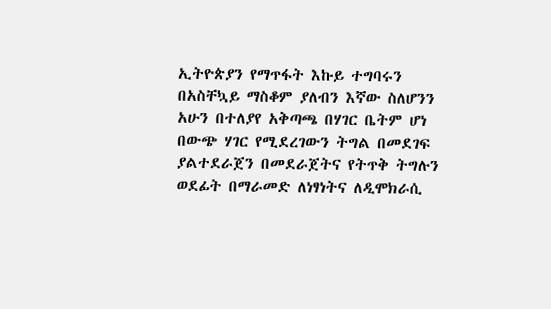ኢትዮጵያን የማጥፋት እኩይ ተግባሩን በአስቸኳይ ማስቆም ያለብን እኛው ስለሆንን አሁን በተለያየ አቅጣጫ በሃገር ቤትም ሆነ በውጭ ሃገር የሚደረገውን ትግል በመደገፍ ያልተደራጀን በመደራጀትና የትጥቅ ትግሉን ወደፊት በማራመድ ለነፃነትና ለዲሞክራሲ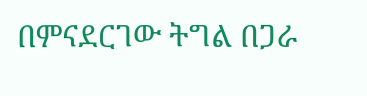በምናደርገው ትግል በጋራ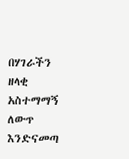በሃገራችን ዘላቂ አስተማማኝ ለውጥ እንድናመጣ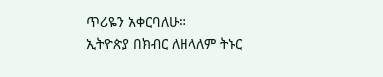ጥሪዬን አቀርባለሁ።
ኢትዮጵያ በክብር ለዘላለም ትኑር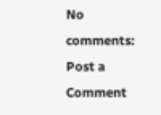No comments:
Post a Comment